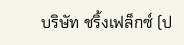บริษัท ชริ้งเฟล็กซ์ (ป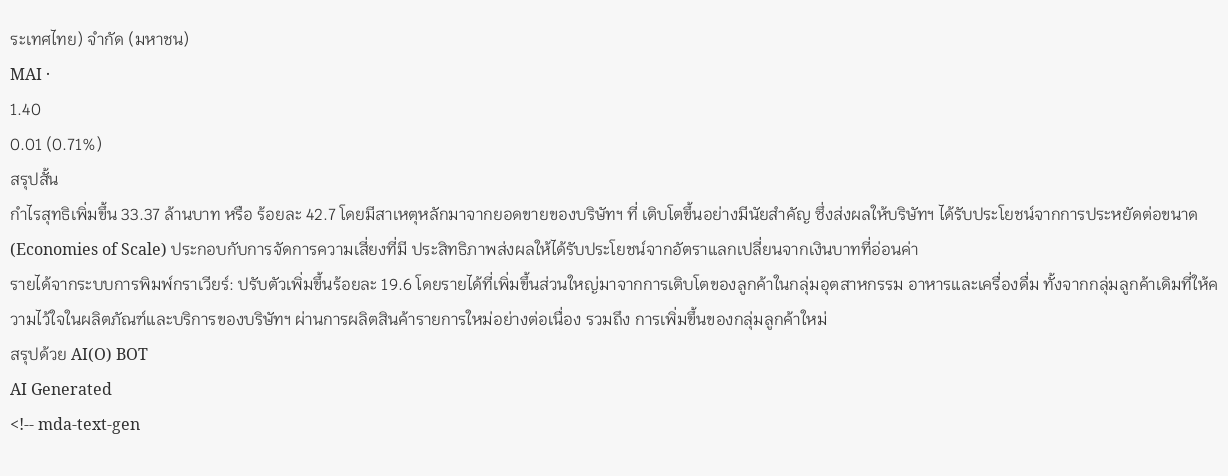ระเทศไทย) จำกัด (มหาชน)
MAI ·
1.40
0.01 (0.71%)
สรุปสั้น
กําไรสุทธิเพิ่มขึ้น 33.37 ล้านบาท หรือ ร้อยละ 42.7 โดยมีสาเหตุหลักมาจากยอดขายของบริษัทฯ ที่ เติบโตขึ้นอย่างมีนัยสําคัญ ซึ่งส่งผลให้บริษัทฯ ได้รับประโยชน์จากการประหยัดต่อขนาด (Economies of Scale) ประกอบกับการจัดการความเสี่ยงที่มี ประสิทธิภาพส่งผลให้ได้รับประโยชน์จากอัตราแลกเปลี่ยนจากเงินบาทที่อ่อนค่า
รายได้จากระบบการพิมพ์กราเวียร์: ปรับตัวเพิ่มขึ้นร้อยละ 19.6 โดยรายได้ที่เพิ่มขึ้นส่วนใหญ่มาจากการเติบโตของลูกค้าในกลุ่มอุตสาหกรรม อาหารและเครื่องดื่ม ทั้งจากกลุ่มลูกค้าเดิมที่ให้ความไว้ใจในผลิตภัณฑ์และบริการของบริษัทฯ ผ่านการผลิตสินค้ารายการใหม่อย่างต่อเนื่อง รวมถึง การเพิ่มขึ้นของกลุ่มลูกค้าใหม่
สรุปด้วย AI(O) BOT
AI Generated
<!-- mda-text-gen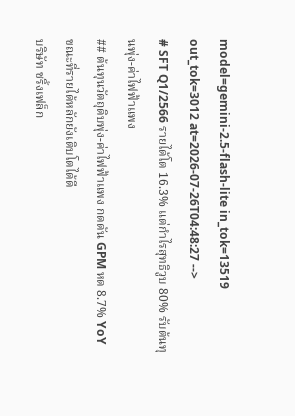model=gemini-2.5-flash-lite in_tok=13519 out_tok=3012 at=2026-07-26T04:48:27 -->
# SFT Q1/2566 รายได้โต 16.3% แต่กำไรสุทธิวูบ 80% รับต้นทุนพุ่ง-ค่าไฟฟ้าแพง
## ต้นทุนวัตถุดิบพุ่ง-ค่าไฟฟ้าแพง กดดัน GPM หด 8.7% YoY ขณะที่รายได้หลักยังเติบโตได้ดี
บริษัท ชริ้งเฟล็ก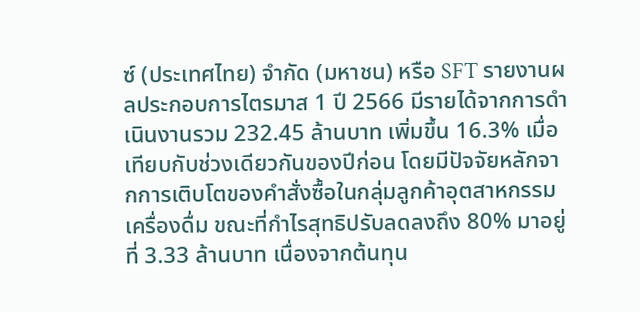ซ์ (ประเทศไทย) จำกัด (มหาชน) หรือ SFT รายงานผลประกอบการไตรมาส 1 ปี 2566 มีรายได้จากการดำเนินงานรวม 232.45 ล้านบาท เพิ่มขึ้น 16.3% เมื่อเทียบกับช่วงเดียวกันของปีก่อน โดยมีปัจจัยหลักจากการเติบโตของคำสั่งซื้อในกลุ่มลูกค้าอุตสาหกรรมเครื่องดื่ม ขณะที่กำไรสุทธิปรับลดลงถึง 80% มาอยู่ที่ 3.33 ล้านบาท เนื่องจากต้นทุน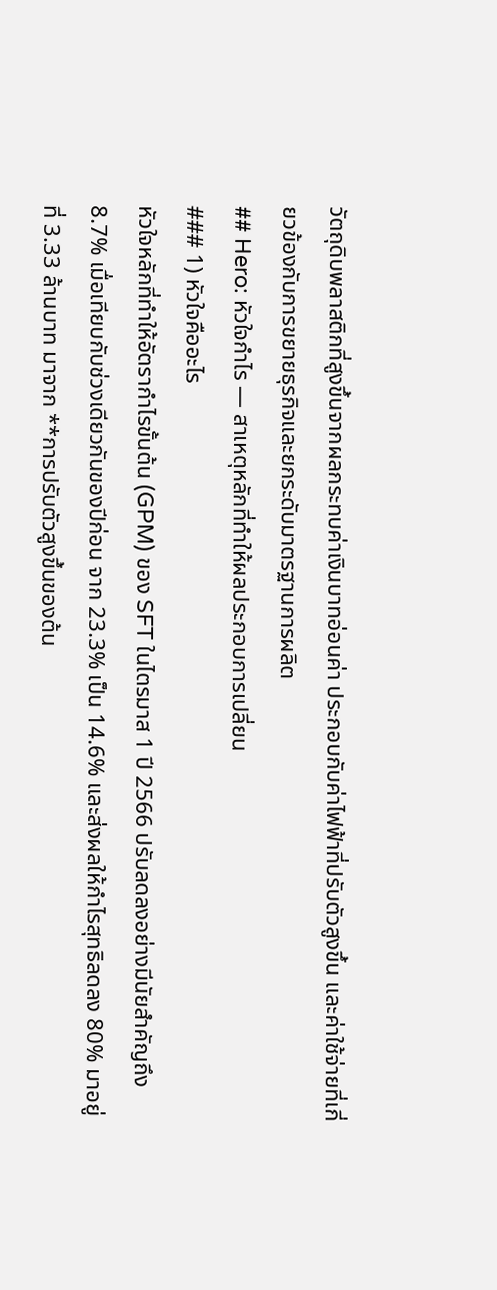วัตถุดิบพลาสติกที่สูงขึ้นจากผลกระทบค่าเงินบาทอ่อนค่า ประกอบกับค่าไฟฟ้าที่ปรับตัวสูงขึ้น และค่าใช้จ่ายที่เกี่ยวข้องกับการขยายธุรกิจและยกระดับมาตรฐานการผลิต
## Hero: หัวใจกำไร — สาเหตุหลักที่ทำให้ผลประกอบการเปลี่ยน
### 1) หัวใจคืออะไร
หัวใจหลักที่ทำให้อัตรากำไรขั้นต้น (GPM) ของ SFT ในไตรมาส 1 ปี 2566 ปรับลดลงอย่างมีนัยสำคัญถึง 8.7% เมื่อเทียบกับช่วงเดียวกันของปีก่อน จาก 23.3% เป็น 14.6% และส่งผลให้กำไรสุทธิลดลง 80% มาอยู่ที่ 3.33 ล้านบาท มาจาก **การปรับตัวสูงขึ้นของต้น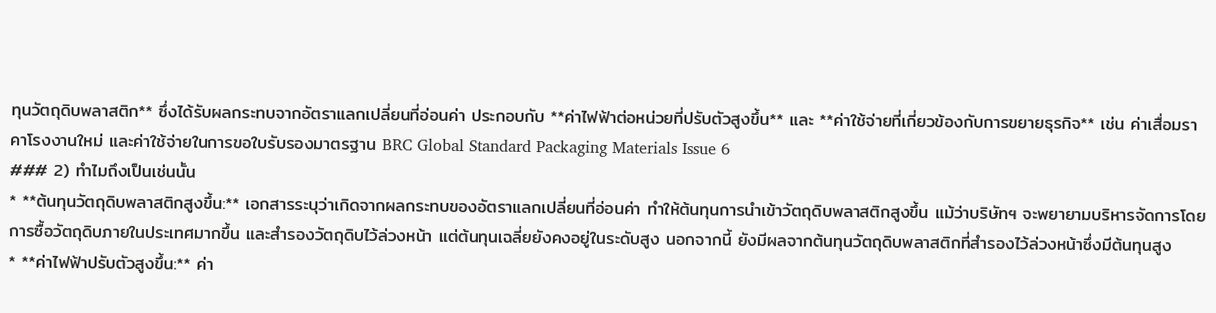ทุนวัตถุดิบพลาสติก** ซึ่งได้รับผลกระทบจากอัตราแลกเปลี่ยนที่อ่อนค่า ประกอบกับ **ค่าไฟฟ้าต่อหน่วยที่ปรับตัวสูงขึ้น** และ **ค่าใช้จ่ายที่เกี่ยวข้องกับการขยายธุรกิจ** เช่น ค่าเสื่อมราคาโรงงานใหม่ และค่าใช้จ่ายในการขอใบรับรองมาตรฐาน BRC Global Standard Packaging Materials Issue 6
### 2) ทำไมถึงเป็นเช่นนั้น
* **ต้นทุนวัตถุดิบพลาสติกสูงขึ้น:** เอกสารระบุว่าเกิดจากผลกระทบของอัตราแลกเปลี่ยนที่อ่อนค่า ทำให้ต้นทุนการนำเข้าวัตถุดิบพลาสติกสูงขึ้น แม้ว่าบริษัทฯ จะพยายามบริหารจัดการโดยการซื้อวัตถุดิบภายในประเทศมากขึ้น และสำรองวัตถุดิบไว้ล่วงหน้า แต่ต้นทุนเฉลี่ยยังคงอยู่ในระดับสูง นอกจากนี้ ยังมีผลจากต้นทุนวัตถุดิบพลาสติกที่สำรองไว้ล่วงหน้าซึ่งมีต้นทุนสูง
* **ค่าไฟฟ้าปรับตัวสูงขึ้น:** ค่า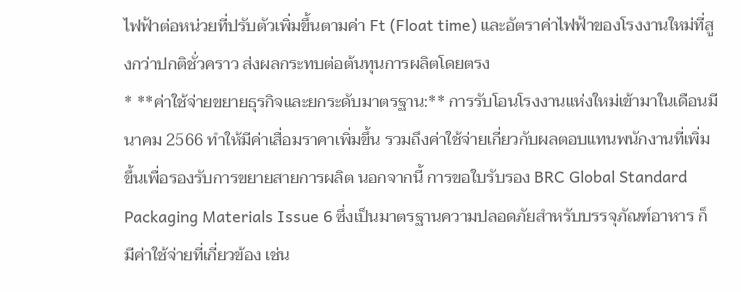ไฟฟ้าต่อหน่วยที่ปรับตัวเพิ่มขึ้นตามค่า Ft (Float time) และอัตราค่าไฟฟ้าของโรงงานใหม่ที่สูงกว่าปกติชั่วคราว ส่งผลกระทบต่อต้นทุนการผลิตโดยตรง
* **ค่าใช้จ่ายขยายธุรกิจและยกระดับมาตรฐาน:** การรับโอนโรงงานแห่งใหม่เข้ามาในเดือนมีนาคม 2566 ทำให้มีค่าเสื่อมราคาเพิ่มขึ้น รวมถึงค่าใช้จ่ายเกี่ยวกับผลตอบแทนพนักงานที่เพิ่มขึ้นเพื่อรองรับการขยายสายการผลิต นอกจากนี้ การขอใบรับรอง BRC Global Standard Packaging Materials Issue 6 ซึ่งเป็นมาตรฐานความปลอดภัยสำหรับบรรจุภัณฑ์อาหาร ก็มีค่าใช้จ่ายที่เกี่ยวข้อง เช่น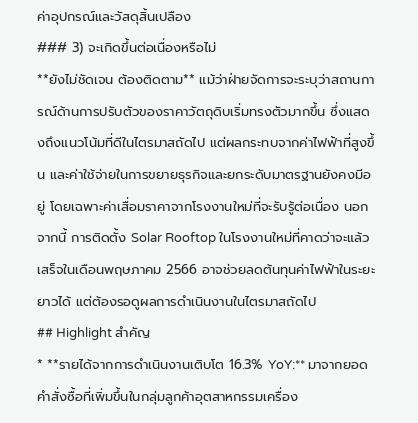ค่าอุปกรณ์และวัสดุสิ้นเปลือง
### 3) จะเกิดขึ้นต่อเนื่องหรือไม่
**ยังไม่ชัดเจน ต้องติดตาม** แม้ว่าฝ่ายจัดการจะระบุว่าสถานการณ์ด้านการปรับตัวของราคาวัตถุดิบเริ่มทรงตัวมากขึ้น ซึ่งแสดงถึงแนวโน้มที่ดีในไตรมาสถัดไป แต่ผลกระทบจากค่าไฟฟ้าที่สูงขึ้น และค่าใช้จ่ายในการขยายธุรกิจและยกระดับมาตรฐานยังคงมีอยู่ โดยเฉพาะค่าเสื่อมราคาจากโรงงานใหม่ที่จะรับรู้ต่อเนื่อง นอกจากนี้ การติดตั้ง Solar Rooftop ในโรงงานใหม่ที่คาดว่าจะแล้วเสร็จในเดือนพฤษภาคม 2566 อาจช่วยลดต้นทุนค่าไฟฟ้าในระยะยาวได้ แต่ต้องรอดูผลการดำเนินงานในไตรมาสถัดไป
## Highlight สำคัญ
* **รายได้จากการดำเนินงานเติบโต 16.3% YoY:** มาจากยอดคำสั่งซื้อที่เพิ่มขึ้นในกลุ่มลูกค้าอุตสาหกรรมเครื่อง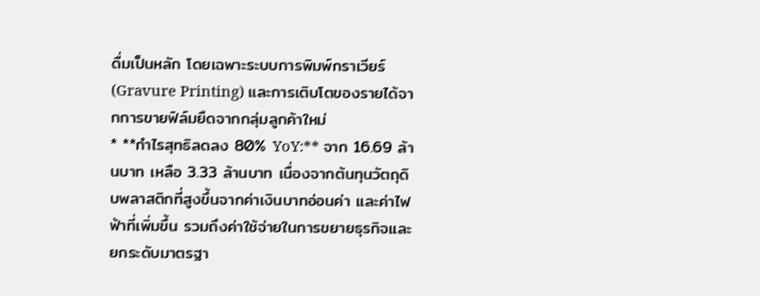ดื่มเป็นหลัก โดยเฉพาะระบบการพิมพ์กราเวียร์ (Gravure Printing) และการเติบโตของรายได้จากการขายฟิล์มยืดจากกลุ่มลูกค้าใหม่
* **กำไรสุทธิลดลง 80% YoY:** จาก 16.69 ล้านบาท เหลือ 3.33 ล้านบาท เนื่องจากต้นทุนวัตถุดิบพลาสติกที่สูงขึ้นจากค่าเงินบาทอ่อนค่า และค่าไฟฟ้าที่เพิ่มขึ้น รวมถึงค่าใช้จ่ายในการขยายธุรกิจและยกระดับมาตรฐา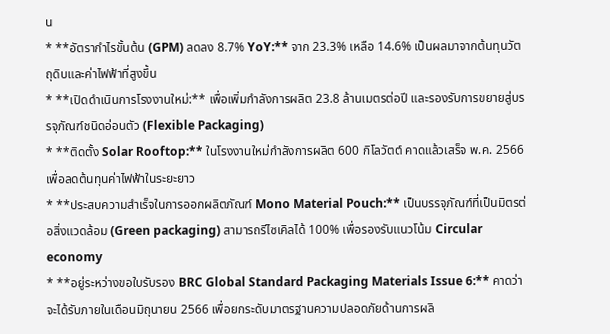น
* **อัตรากำไรขั้นต้น (GPM) ลดลง 8.7% YoY:** จาก 23.3% เหลือ 14.6% เป็นผลมาจากต้นทุนวัตถุดิบและค่าไฟฟ้าที่สูงขึ้น
* **เปิดดำเนินการโรงงานใหม่:** เพื่อเพิ่มกำลังการผลิต 23.8 ล้านเมตรต่อปี และรองรับการขยายสู่บรรจุภัณฑ์ชนิดอ่อนตัว (Flexible Packaging)
* **ติดตั้ง Solar Rooftop:** ในโรงงานใหม่กำลังการผลิต 600 กิโลวัตต์ คาดแล้วเสร็จ พ.ค. 2566 เพื่อลดต้นทุนค่าไฟฟ้าในระยะยาว
* **ประสบความสำเร็จในการออกผลิตภัณฑ์ Mono Material Pouch:** เป็นบรรจุภัณฑ์ที่เป็นมิตรต่อสิ่งแวดล้อม (Green packaging) สามารถรีไซเคิลได้ 100% เพื่อรองรับแนวโน้ม Circular economy
* **อยู่ระหว่างขอใบรับรอง BRC Global Standard Packaging Materials Issue 6:** คาดว่าจะได้รับภายในเดือนมิถุนายน 2566 เพื่อยกระดับมาตรฐานความปลอดภัยด้านการผลิ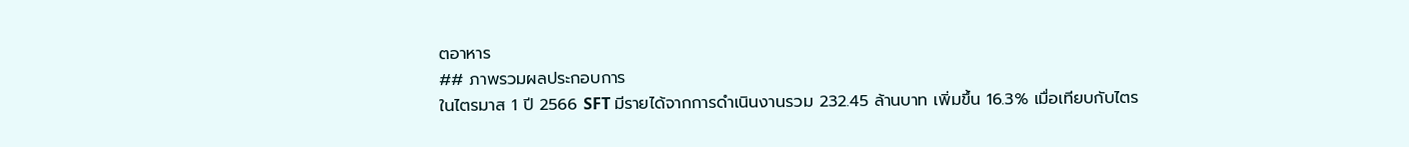ตอาหาร
## ภาพรวมผลประกอบการ
ในไตรมาส 1 ปี 2566 SFT มีรายได้จากการดำเนินงานรวม 232.45 ล้านบาท เพิ่มขึ้น 16.3% เมื่อเทียบกับไตร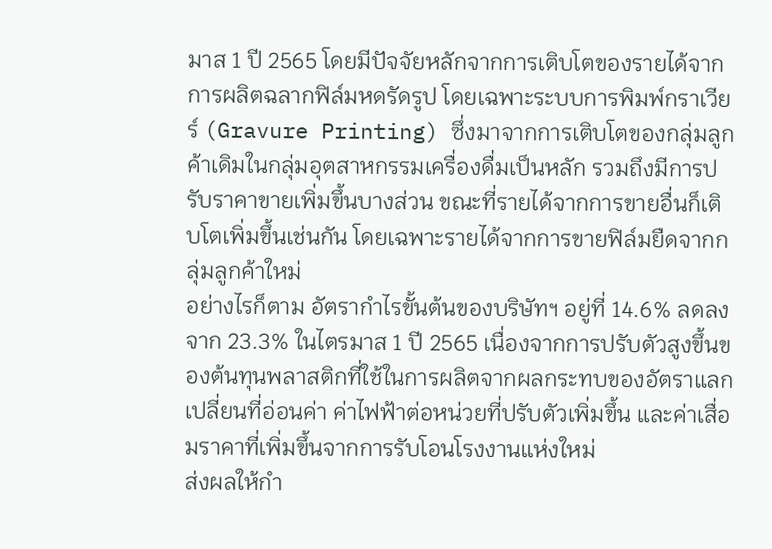มาส 1 ปี 2565 โดยมีปัจจัยหลักจากการเติบโตของรายได้จากการผลิตฉลากฟิล์มหดรัดรูป โดยเฉพาะระบบการพิมพ์กราเวียร์ (Gravure Printing) ซึ่งมาจากการเติบโตของกลุ่มลูกค้าเดิมในกลุ่มอุตสาหกรรมเครื่องดื่มเป็นหลัก รวมถึงมีการปรับราคาขายเพิ่มขึ้นบางส่วน ขณะที่รายได้จากการขายอื่นก็เติบโตเพิ่มขึ้นเช่นกัน โดยเฉพาะรายได้จากการขายฟิล์มยืดจากกลุ่มลูกค้าใหม่
อย่างไรก็ตาม อัตรากำไรขั้นต้นของบริษัทฯ อยู่ที่ 14.6% ลดลงจาก 23.3% ในไตรมาส 1 ปี 2565 เนื่องจากการปรับตัวสูงขึ้นของต้นทุนพลาสติกที่ใช้ในการผลิตจากผลกระทบของอัตราแลกเปลี่ยนที่อ่อนค่า ค่าไฟฟ้าต่อหน่วยที่ปรับตัวเพิ่มขึ้น และค่าเสื่อมราคาที่เพิ่มขึ้นจากการรับโอนโรงงานแห่งใหม่
ส่งผลให้กำ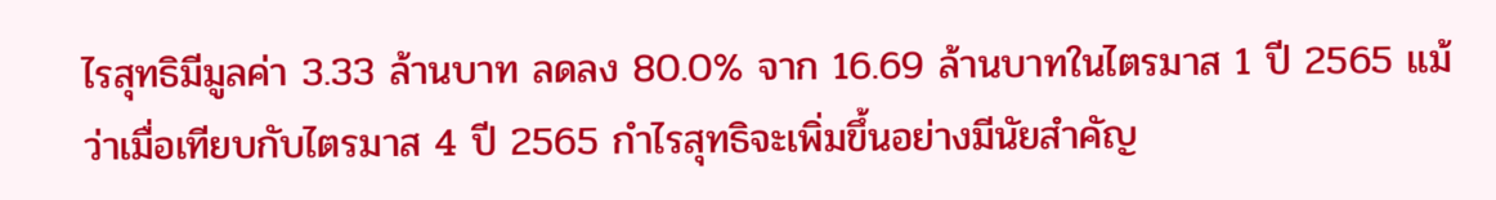ไรสุทธิมีมูลค่า 3.33 ล้านบาท ลดลง 80.0% จาก 16.69 ล้านบาทในไตรมาส 1 ปี 2565 แม้ว่าเมื่อเทียบกับไตรมาส 4 ปี 2565 กำไรสุทธิจะเพิ่มขึ้นอย่างมีนัยสำคัญ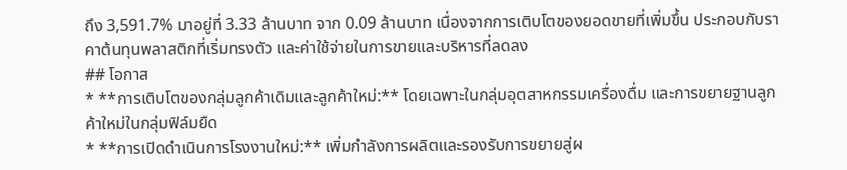ถึง 3,591.7% มาอยู่ที่ 3.33 ล้านบาท จาก 0.09 ล้านบาท เนื่องจากการเติบโตของยอดขายที่เพิ่มขึ้น ประกอบกับราคาต้นทุนพลาสติกที่เริ่มทรงตัว และค่าใช้จ่ายในการขายและบริหารที่ลดลง
## โอกาส
* **การเติบโตของกลุ่มลูกค้าเดิมและลูกค้าใหม่:** โดยเฉพาะในกลุ่มอุตสาหกรรมเครื่องดื่ม และการขยายฐานลูกค้าใหม่ในกลุ่มฟิล์มยืด
* **การเปิดดำเนินการโรงงานใหม่:** เพิ่มกำลังการผลิตและรองรับการขยายสู่ผ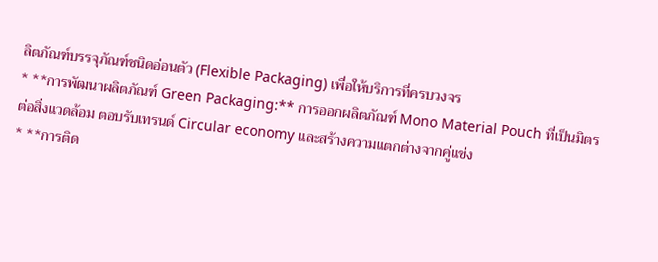ลิตภัณฑ์บรรจุภัณฑ์ชนิดอ่อนตัว (Flexible Packaging) เพื่อให้บริการที่ครบวงจร
* **การพัฒนาผลิตภัณฑ์ Green Packaging:** การออกผลิตภัณฑ์ Mono Material Pouch ที่เป็นมิตรต่อสิ่งแวดล้อม ตอบรับเทรนด์ Circular economy และสร้างความแตกต่างจากคู่แข่ง
* **การติด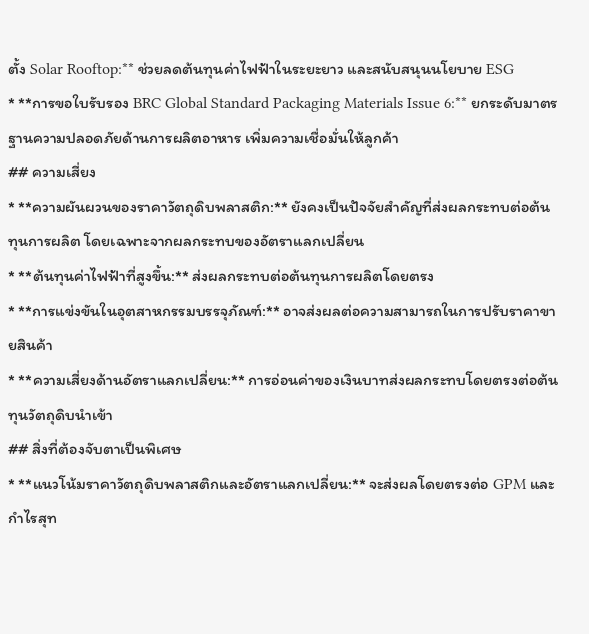ตั้ง Solar Rooftop:** ช่วยลดต้นทุนค่าไฟฟ้าในระยะยาว และสนับสนุนนโยบาย ESG
* **การขอใบรับรอง BRC Global Standard Packaging Materials Issue 6:** ยกระดับมาตรฐานความปลอดภัยด้านการผลิตอาหาร เพิ่มความเชื่อมั่นให้ลูกค้า
## ความเสี่ยง
* **ความผันผวนของราคาวัตถุดิบพลาสติก:** ยังคงเป็นปัจจัยสำคัญที่ส่งผลกระทบต่อต้นทุนการผลิต โดยเฉพาะจากผลกระทบของอัตราแลกเปลี่ยน
* **ต้นทุนค่าไฟฟ้าที่สูงขึ้น:** ส่งผลกระทบต่อต้นทุนการผลิตโดยตรง
* **การแข่งขันในอุตสาหกรรมบรรจุภัณฑ์:** อาจส่งผลต่อความสามารถในการปรับราคาขายสินค้า
* **ความเสี่ยงด้านอัตราแลกเปลี่ยน:** การอ่อนค่าของเงินบาทส่งผลกระทบโดยตรงต่อต้นทุนวัตถุดิบนำเข้า
## สิ่งที่ต้องจับตาเป็นพิเศษ
* **แนวโน้มราคาวัตถุดิบพลาสติกและอัตราแลกเปลี่ยน:** จะส่งผลโดยตรงต่อ GPM และกำไรสุท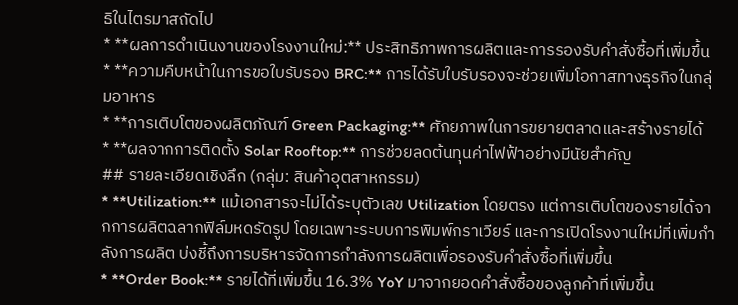ธิในไตรมาสถัดไป
* **ผลการดำเนินงานของโรงงานใหม่:** ประสิทธิภาพการผลิตและการรองรับคำสั่งซื้อที่เพิ่มขึ้น
* **ความคืบหน้าในการขอใบรับรอง BRC:** การได้รับใบรับรองจะช่วยเพิ่มโอกาสทางธุรกิจในกลุ่มอาหาร
* **การเติบโตของผลิตภัณฑ์ Green Packaging:** ศักยภาพในการขยายตลาดและสร้างรายได้
* **ผลจากการติดตั้ง Solar Rooftop:** การช่วยลดต้นทุนค่าไฟฟ้าอย่างมีนัยสำคัญ
## รายละเอียดเชิงลึก (กลุ่ม: สินค้าอุตสาหกรรม)
* **Utilization:** แม้เอกสารจะไม่ได้ระบุตัวเลข Utilization โดยตรง แต่การเติบโตของรายได้จากการผลิตฉลากฟิล์มหดรัดรูป โดยเฉพาะระบบการพิมพ์กราเวียร์ และการเปิดโรงงานใหม่ที่เพิ่มกำลังการผลิต บ่งชี้ถึงการบริหารจัดการกำลังการผลิตเพื่อรองรับคำสั่งซื้อที่เพิ่มขึ้น
* **Order Book:** รายได้ที่เพิ่มขึ้น 16.3% YoY มาจากยอดคำสั่งซื้อของลูกค้าที่เพิ่มขึ้น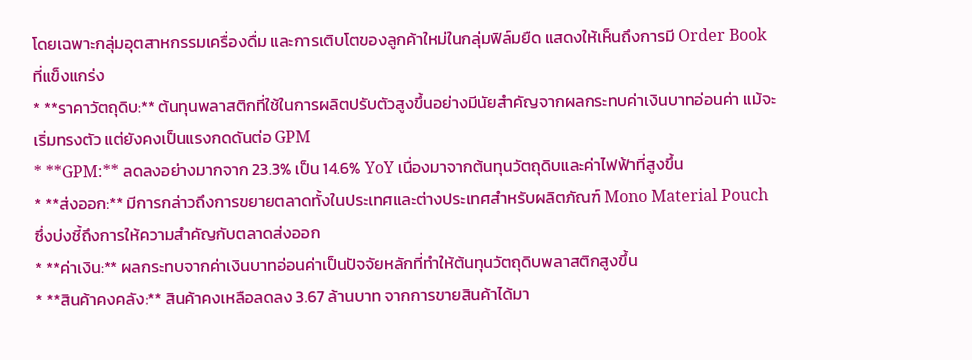โดยเฉพาะกลุ่มอุตสาหกรรมเครื่องดื่ม และการเติบโตของลูกค้าใหม่ในกลุ่มฟิล์มยืด แสดงให้เห็นถึงการมี Order Book ที่แข็งแกร่ง
* **ราคาวัตถุดิบ:** ต้นทุนพลาสติกที่ใช้ในการผลิตปรับตัวสูงขึ้นอย่างมีนัยสำคัญจากผลกระทบค่าเงินบาทอ่อนค่า แม้จะเริ่มทรงตัว แต่ยังคงเป็นแรงกดดันต่อ GPM
* **GPM:** ลดลงอย่างมากจาก 23.3% เป็น 14.6% YoY เนื่องมาจากต้นทุนวัตถุดิบและค่าไฟฟ้าที่สูงขึ้น
* **ส่งออก:** มีการกล่าวถึงการขยายตลาดทั้งในประเทศและต่างประเทศสำหรับผลิตภัณฑ์ Mono Material Pouch ซึ่งบ่งชี้ถึงการให้ความสำคัญกับตลาดส่งออก
* **ค่าเงิน:** ผลกระทบจากค่าเงินบาทอ่อนค่าเป็นปัจจัยหลักที่ทำให้ต้นทุนวัตถุดิบพลาสติกสูงขึ้น
* **สินค้าคงคลัง:** สินค้าคงเหลือลดลง 3.67 ล้านบาท จากการขายสินค้าได้มา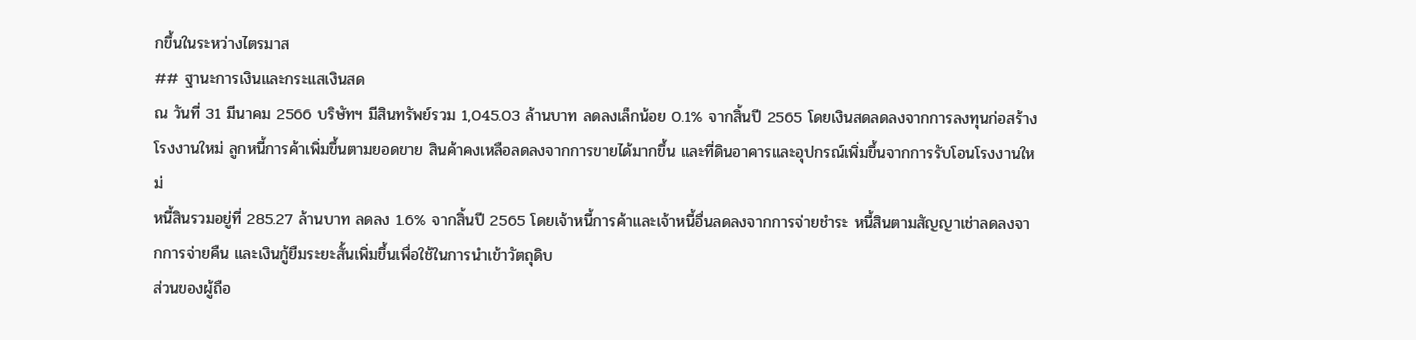กขึ้นในระหว่างไตรมาส
## ฐานะการเงินและกระแสเงินสด
ณ วันที่ 31 มีนาคม 2566 บริษัทฯ มีสินทรัพย์รวม 1,045.03 ล้านบาท ลดลงเล็กน้อย 0.1% จากสิ้นปี 2565 โดยเงินสดลดลงจากการลงทุนก่อสร้างโรงงานใหม่ ลูกหนี้การค้าเพิ่มขึ้นตามยอดขาย สินค้าคงเหลือลดลงจากการขายได้มากขึ้น และที่ดินอาคารและอุปกรณ์เพิ่มขึ้นจากการรับโอนโรงงานใหม่
หนี้สินรวมอยู่ที่ 285.27 ล้านบาท ลดลง 1.6% จากสิ้นปี 2565 โดยเจ้าหนี้การค้าและเจ้าหนี้อื่นลดลงจากการจ่ายชำระ หนี้สินตามสัญญาเช่าลดลงจากการจ่ายคืน และเงินกู้ยืมระยะสั้นเพิ่มขึ้นเพื่อใช้ในการนำเข้าวัตถุดิบ
ส่วนของผู้ถือ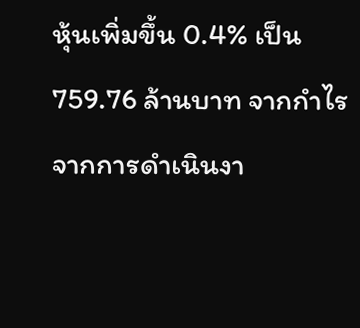หุ้นเพิ่มขึ้น 0.4% เป็น 759.76 ล้านบาท จากกำไรจากการดำเนินงา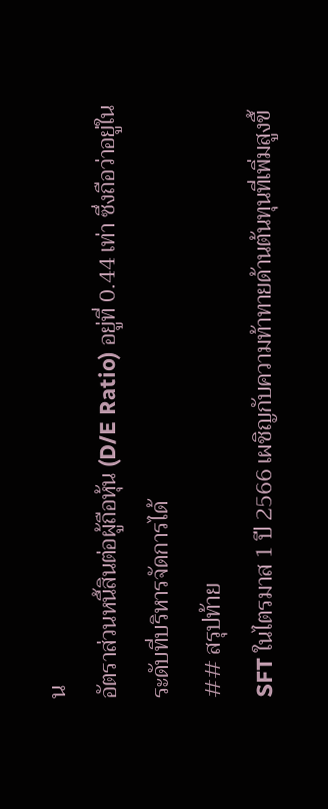น
อัตราส่วนหนี้สินต่อผู้ถือหุ้น (D/E Ratio) อยู่ที่ 0.44 เท่า ซึ่งถือว่าอยู่ในระดับที่บริหารจัดการได้
## สรุปท้าย
SFT ในไตรมาส 1 ปี 2566 เผชิญกับความท้าทายด้านต้นทุนที่เพิ่มสูงขึ้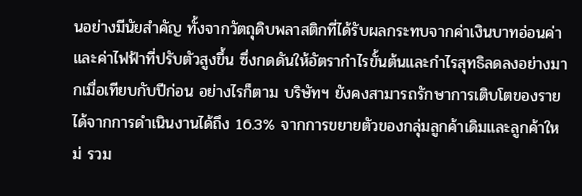นอย่างมีนัยสำคัญ ทั้งจากวัตถุดิบพลาสติกที่ได้รับผลกระทบจากค่าเงินบาทอ่อนค่า และค่าไฟฟ้าที่ปรับตัวสูงขึ้น ซึ่งกดดันให้อัตรากำไรขั้นต้นและกำไรสุทธิลดลงอย่างมากเมื่อเทียบกับปีก่อน อย่างไรก็ตาม บริษัทฯ ยังคงสามารถรักษาการเติบโตของรายได้จากการดำเนินงานได้ถึง 16.3% จากการขยายตัวของกลุ่มลูกค้าเดิมและลูกค้าใหม่ รวม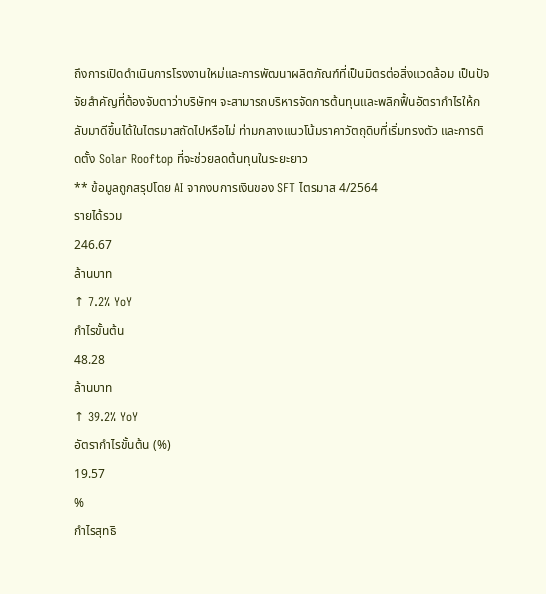ถึงการเปิดดำเนินการโรงงานใหม่และการพัฒนาผลิตภัณฑ์ที่เป็นมิตรต่อสิ่งแวดล้อม เป็นปัจจัยสำคัญที่ต้องจับตาว่าบริษัทฯ จะสามารถบริหารจัดการต้นทุนและพลิกฟื้นอัตรากำไรให้กลับมาดีขึ้นได้ในไตรมาสถัดไปหรือไม่ ท่ามกลางแนวโน้มราคาวัตถุดิบที่เริ่มทรงตัว และการติดตั้ง Solar Rooftop ที่จะช่วยลดต้นทุนในระยะยาว
** ข้อมูลถูกสรุปโดย AI จากงบการเงินของ SFT ไตรมาส 4/2564
รายได้รวม
246.67
ล้านบาท
↑ 7.2% YoY
กำไรขั้นต้น
48.28
ล้านบาท
↑ 39.2% YoY
อัตรากำไรขั้นต้น (%)
19.57
%
กำไรสุทธิ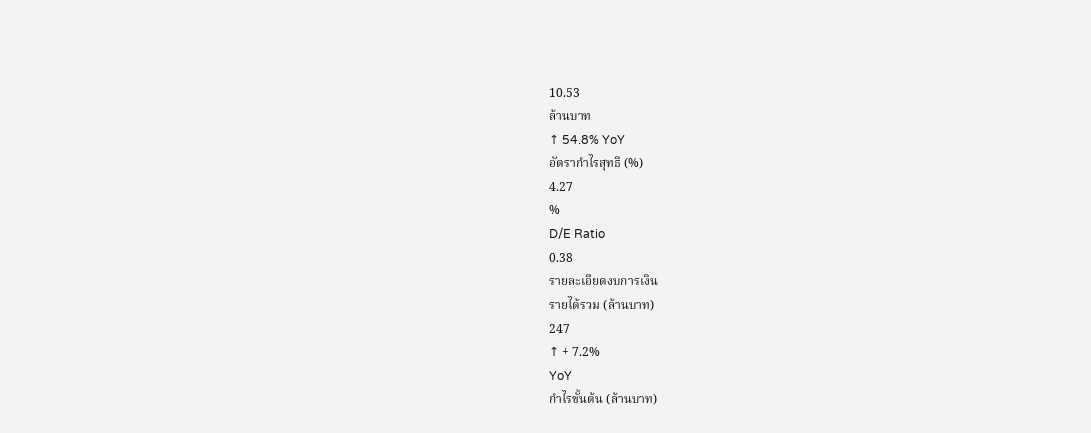10.53
ล้านบาท
↑ 54.8% YoY
อัตรากำไรสุทธิ (%)
4.27
%
D/E Ratio
0.38
รายละเอียดงบการเงิน
รายได้รวม (ล้านบาท)
247
↑ + 7.2%
YoY
กำไรขั้นต้น (ล้านบาท)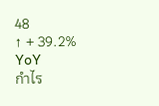48
↑ + 39.2%
YoY
กำไร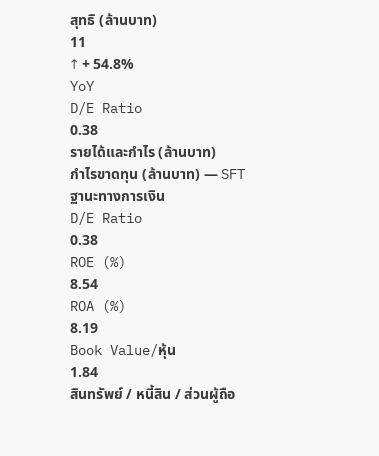สุทธิ (ล้านบาท)
11
↑ + 54.8%
YoY
D/E Ratio
0.38
รายได้และกำไร (ล้านบาท)
กำไรขาดทุน (ล้านบาท) — SFT
ฐานะทางการเงิน
D/E Ratio
0.38
ROE (%)
8.54
ROA (%)
8.19
Book Value/หุ้น
1.84
สินทรัพย์ / หนี้สิน / ส่วนผู้ถือ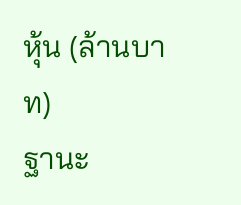หุ้น (ล้านบาท)
ฐานะ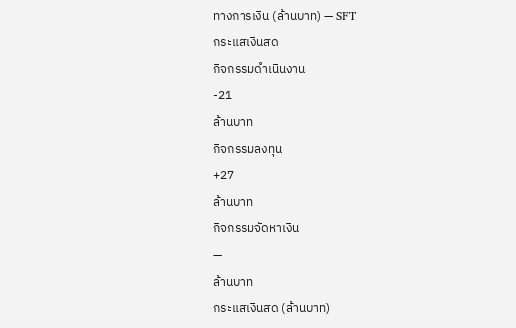ทางการเงิน (ล้านบาท) — SFT
กระแสเงินสด
กิจกรรมดำเนินงาน
-21
ล้านบาท
กิจกรรมลงทุน
+27
ล้านบาท
กิจกรรมจัดหาเงิน
—
ล้านบาท
กระแสเงินสด (ล้านบาท)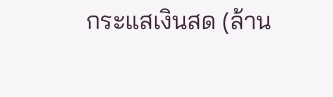กระแสเงินสด (ล้าน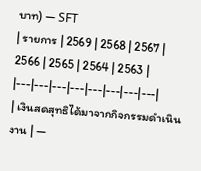บาท) — SFT
| รายการ | 2569 | 2568 | 2567 | 2566 | 2565 | 2564 | 2563 |
|---|---|---|---|---|---|---|---|
| เงินสดสุทธิได้มาจากกิจกรรมดำเนินงาน | —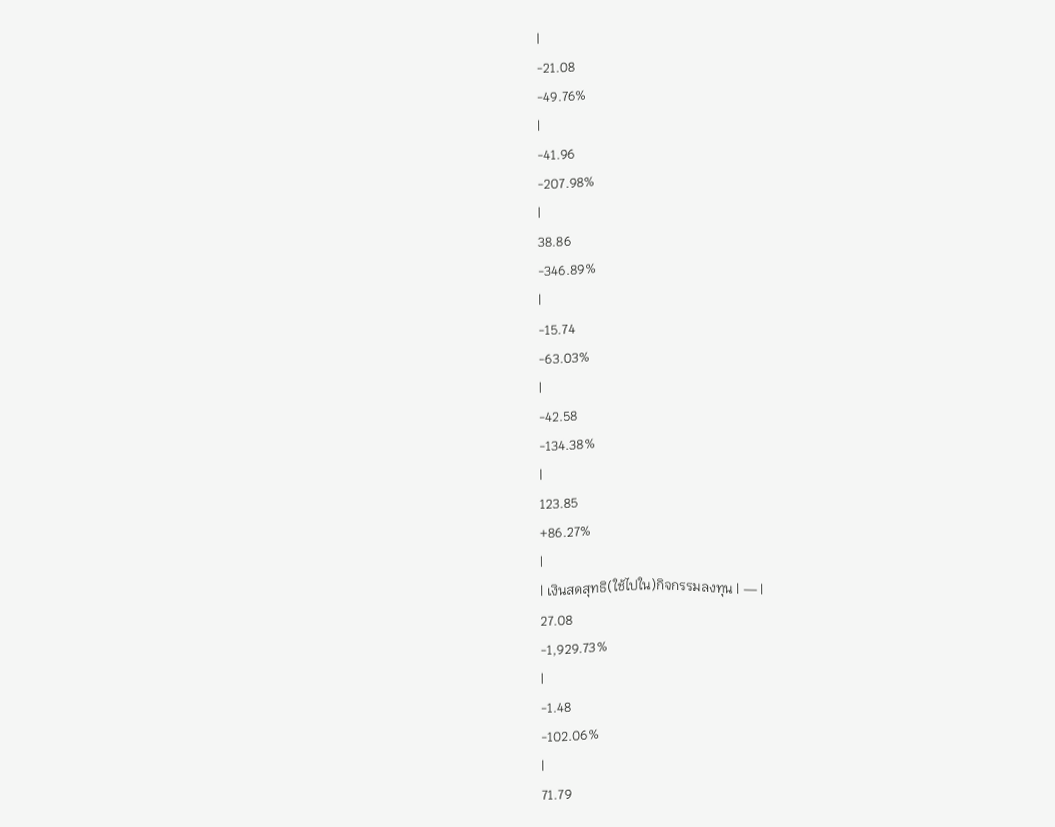|
-21.08
-49.76%
|
-41.96
-207.98%
|
38.86
-346.89%
|
-15.74
-63.03%
|
-42.58
-134.38%
|
123.85
+86.27%
|
| เงินสดสุทธิ(ใช้ไปใน)กิจกรรมลงทุน | — |
27.08
-1,929.73%
|
-1.48
-102.06%
|
71.79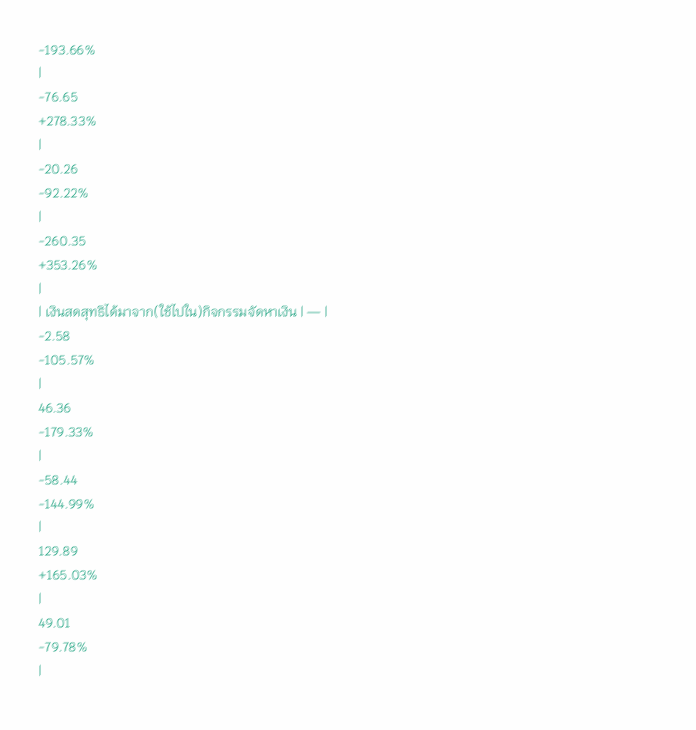-193.66%
|
-76.65
+278.33%
|
-20.26
-92.22%
|
-260.35
+353.26%
|
| เงินสดสุทธิได้มาจาก(ใช้ไปใน)กิจกรรมจัดหาเงิน | — |
-2.58
-105.57%
|
46.36
-179.33%
|
-58.44
-144.99%
|
129.89
+165.03%
|
49.01
-79.78%
|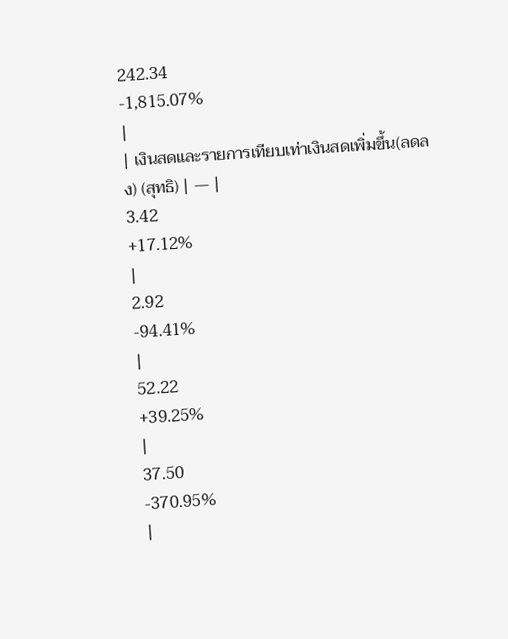242.34
-1,815.07%
|
| เงินสดและรายการเทียบเท่าเงินสดเพิ่มขึ้น(ลดลง) (สุทธิ) | — |
3.42
+17.12%
|
2.92
-94.41%
|
52.22
+39.25%
|
37.50
-370.95%
|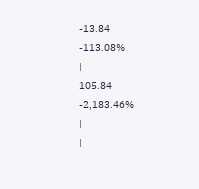-13.84
-113.08%
|
105.84
-2,183.46%
|
|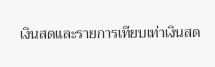เงินสดและรายการเทียบเท่าเงินสด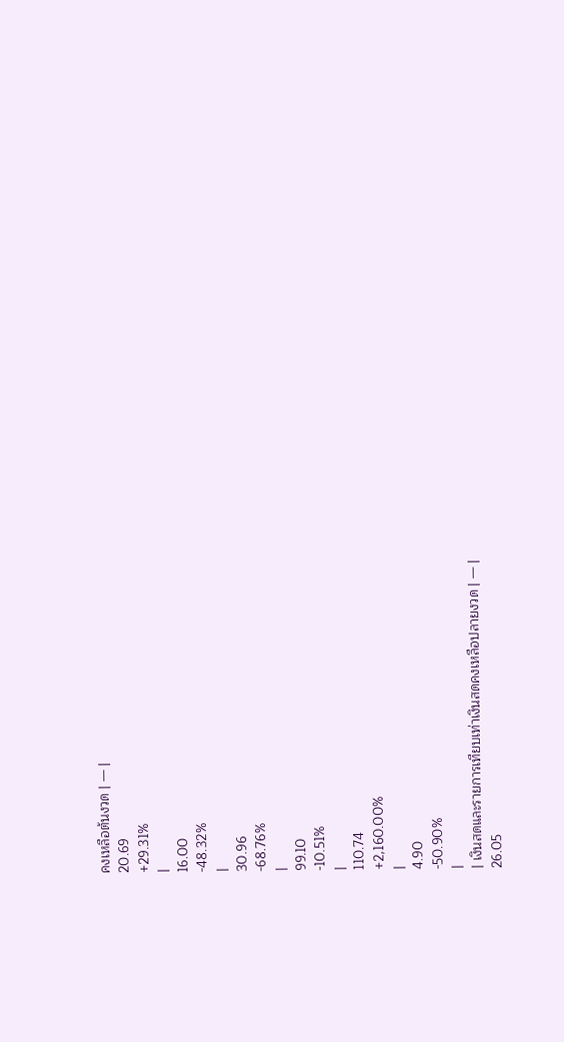คงเหลือต้นงวด | — |
20.69
+29.31%
|
16.00
-48.32%
|
30.96
-68.76%
|
99.10
-10.51%
|
110.74
+2,160.00%
|
4.90
-50.90%
|
| เงินสดและรายการเทียบเท่าเงินสดคงเหลือปลายงวด | — |
26.05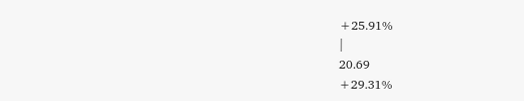+25.91%
|
20.69
+29.31%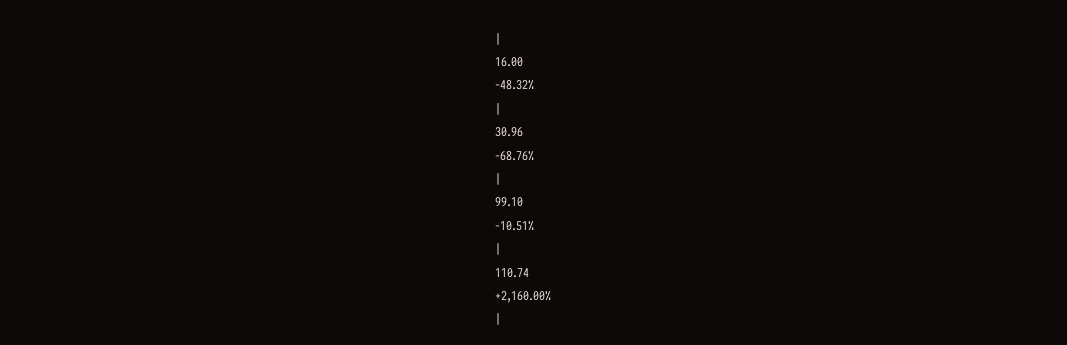|
16.00
-48.32%
|
30.96
-68.76%
|
99.10
-10.51%
|
110.74
+2,160.00%
|